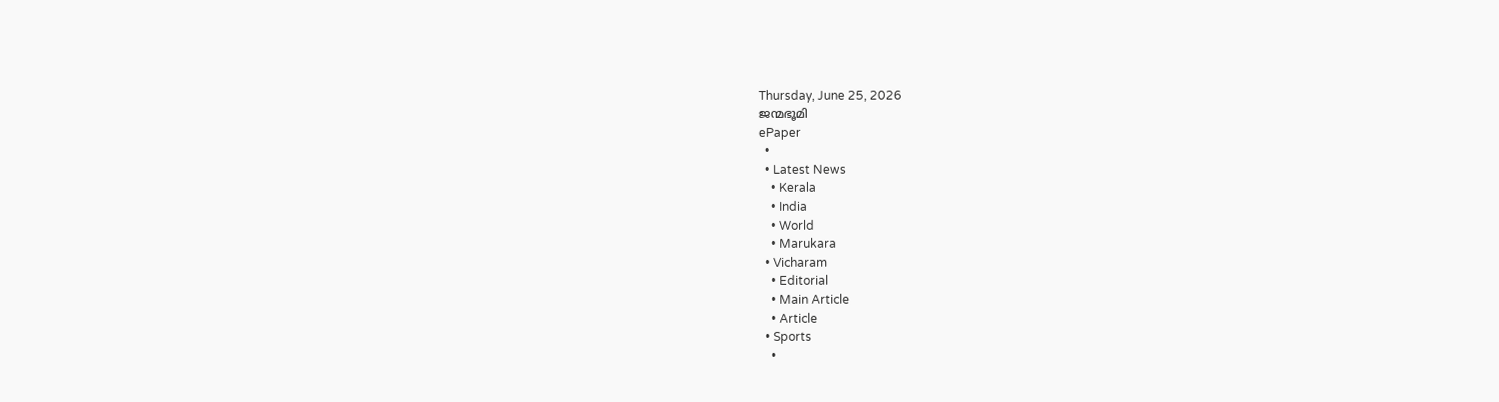Thursday, June 25, 2026
ജന്മഭൂമി
ePaper
  •
  • Latest News
    • Kerala
    • India
    • World
    • Marukara
  • Vicharam
    • Editorial
    • Main Article
    • Article
  • Sports
    •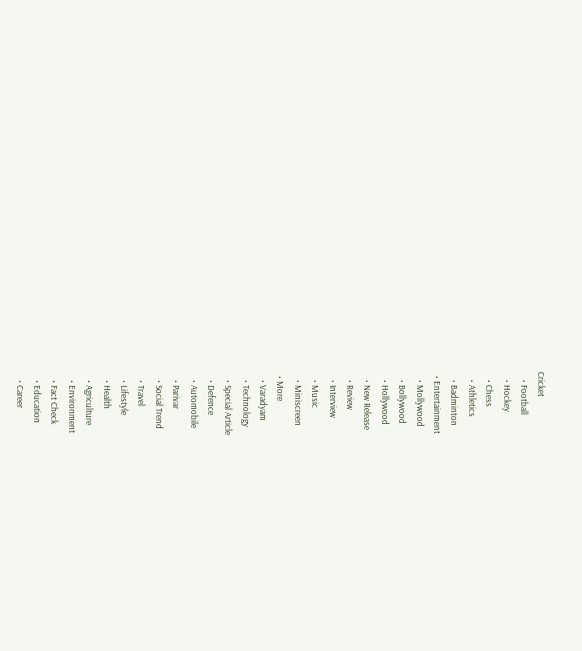Cricket
    • Football
    • Hockey
    • Chess
    • Athletics
    • Badminton
  • Entertainment
    • Mollywood
    • Bollywood
    • Hollywood
    • New Release
    • Review
    • Interview
    • Music
    • Miniscreen
  • More
    • Varadyam
    • Technology
    • Special Article
    • Defence
    • Automobile
    • Parivar
    • Social Trend
    • Travel
    • Lifestyle
    • Health
    • Agriculture
    • Environment
    • Fact Check
    • Education
    • Career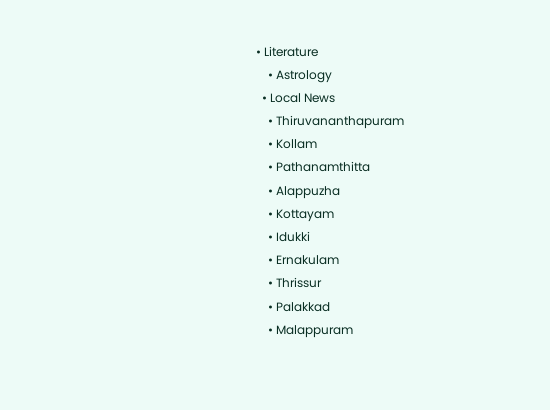• Literature
    • Astrology
  • Local News
    • Thiruvananthapuram
    • Kollam
    • Pathanamthitta
    • Alappuzha
    • Kottayam
    • Idukki
    • Ernakulam
    • Thrissur
    • Palakkad
    • Malappuram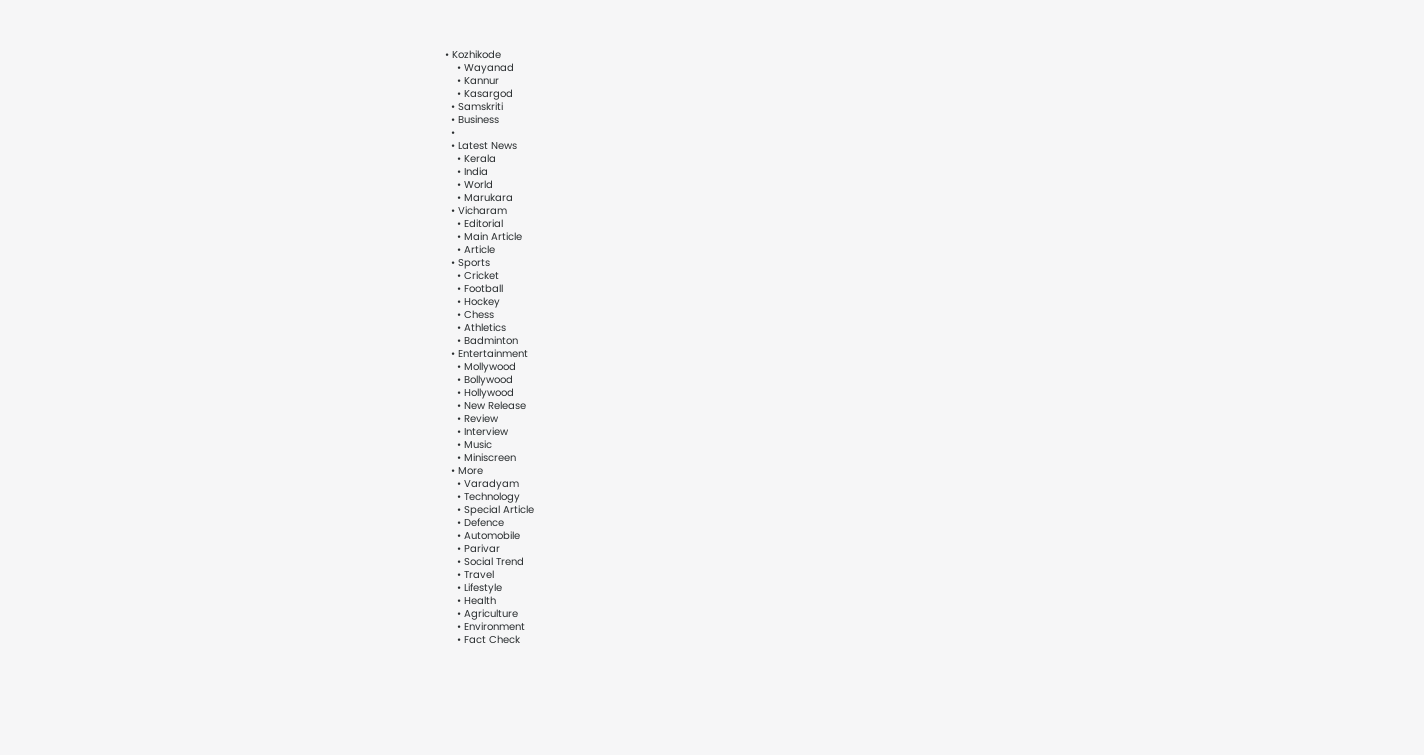• Kozhikode
    • Wayanad
    • Kannur
    • Kasargod
  • Samskriti
  • Business
  •
  • Latest News
    • Kerala
    • India
    • World
    • Marukara
  • Vicharam
    • Editorial
    • Main Article
    • Article
  • Sports
    • Cricket
    • Football
    • Hockey
    • Chess
    • Athletics
    • Badminton
  • Entertainment
    • Mollywood
    • Bollywood
    • Hollywood
    • New Release
    • Review
    • Interview
    • Music
    • Miniscreen
  • More
    • Varadyam
    • Technology
    • Special Article
    • Defence
    • Automobile
    • Parivar
    • Social Trend
    • Travel
    • Lifestyle
    • Health
    • Agriculture
    • Environment
    • Fact Check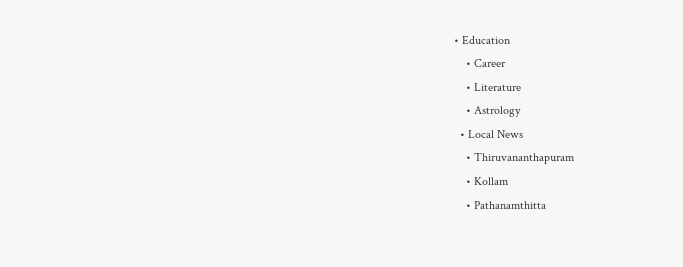• Education
    • Career
    • Literature
    • Astrology
  • Local News
    • Thiruvananthapuram
    • Kollam
    • Pathanamthitta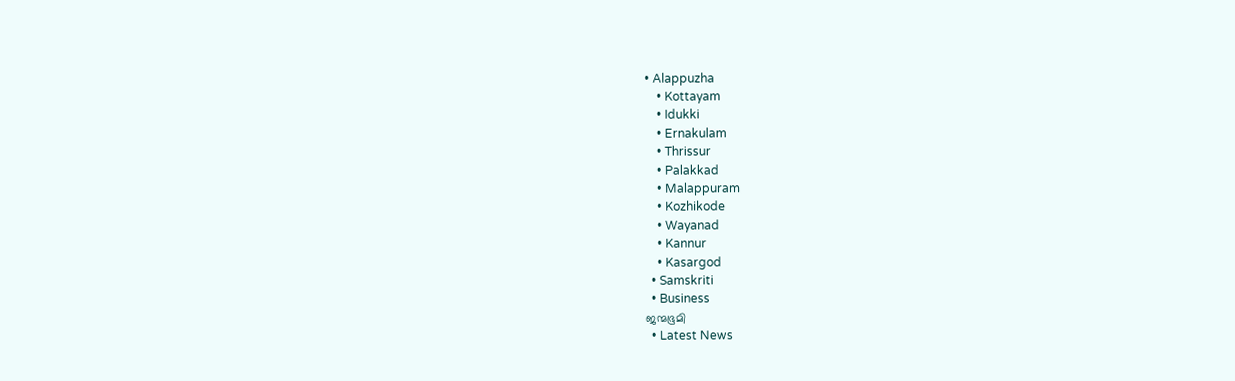• Alappuzha
    • Kottayam
    • Idukki
    • Ernakulam
    • Thrissur
    • Palakkad
    • Malappuram
    • Kozhikode
    • Wayanad
    • Kannur
    • Kasargod
  • Samskriti
  • Business
ജന്മഭൂമി
  • Latest News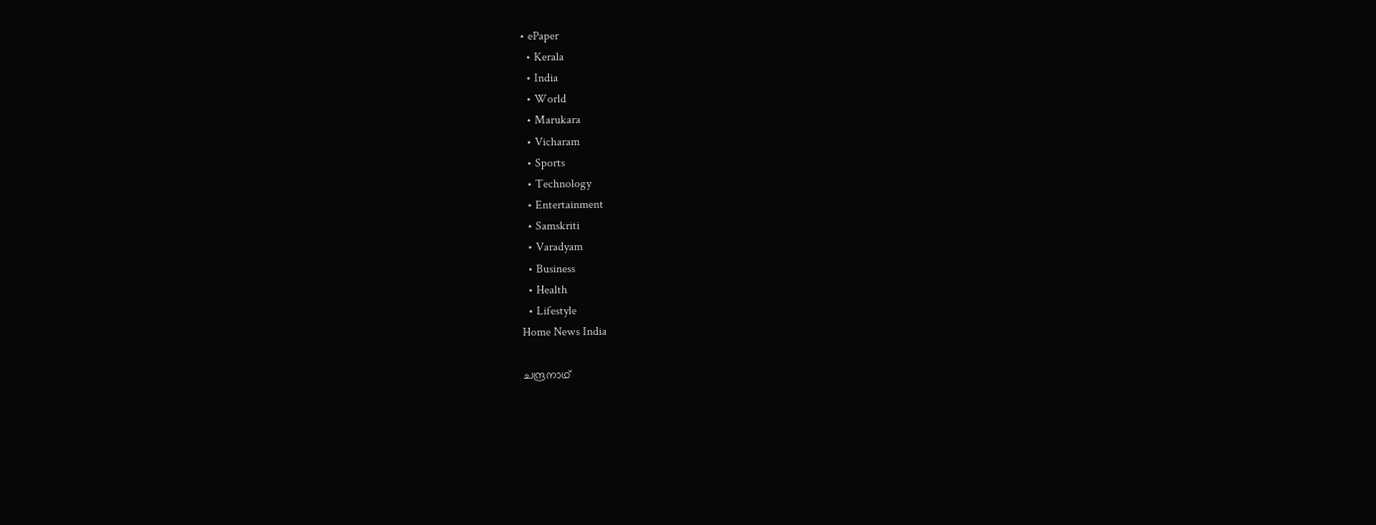• ePaper
  • Kerala
  • India
  • World
  • Marukara
  • Vicharam
  • Sports
  • Technology
  • Entertainment
  • Samskriti
  • Varadyam
  • Business
  • Health
  • Lifestyle
Home News India

ചന്ദ്രനാഥ്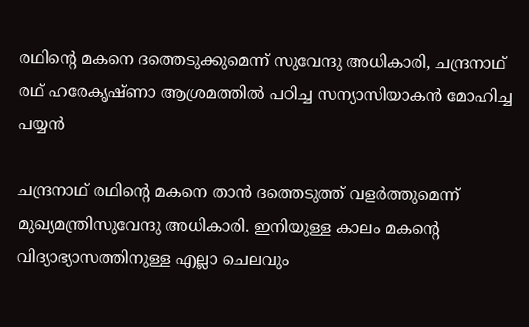രഥിന്റെ മകനെ ദത്തെടുക്കുമെന്ന് സുവേന്ദു അധികാരി, ചന്ദ്രനാഥ് രഥ് ഹരേകൃഷ്ണാ ആശ്രമത്തില്‍ പഠിച്ച സന്യാസിയാകന്‍ മോഹിച്ച പയ്യന്‍

ചന്ദ്രനാഥ് രഥിന്റെ മകനെ താന്‍ ദത്തെടുത്ത് വളര്‍ത്തുമെന്ന് മുഖ്യമന്ത്രിസുവേന്ദു അധികാരി. ഇനിയുള്ള കാലം മകന്റെ വിദ്യാഭ്യാസത്തിനുള്ള എല്ലാ ചെലവും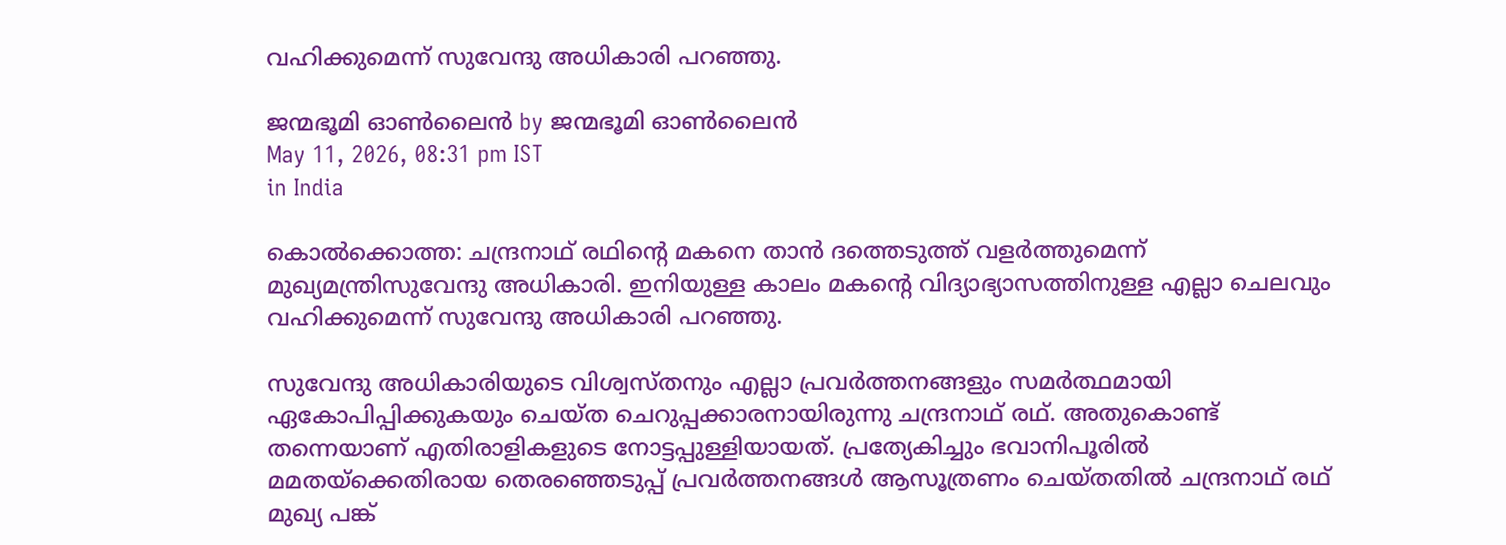വഹിക്കുമെന്ന് സുവേന്ദു അധികാരി പറഞ്ഞു.

ജന്മഭൂമി ഓണ്‍ലൈന്‍ by ജന്മഭൂമി ഓണ്‍ലൈന്‍
May 11, 2026, 08:31 pm IST
in India

കൊല്‍ക്കൊത്ത: ചന്ദ്രനാഥ് രഥിന്റെ മകനെ താന്‍ ദത്തെടുത്ത് വളര്‍ത്തുമെന്ന് മുഖ്യമന്ത്രിസുവേന്ദു അധികാരി. ഇനിയുള്ള കാലം മകന്റെ വിദ്യാഭ്യാസത്തിനുള്ള എല്ലാ ചെലവും വഹിക്കുമെന്ന് സുവേന്ദു അധികാരി പറഞ്ഞു.

സുവേന്ദു അധികാരിയുടെ വിശ്വസ്തനും എല്ലാ പ്രവര്‍ത്തനങ്ങളും സമര്‍ത്ഥമായി ഏകോപിപ്പിക്കുകയും ചെയ്ത ചെറുപ്പക്കാരനായിരുന്നു ചന്ദ്രനാഥ് രഥ്. അതുകൊണ്ട് തന്നെയാണ് എതിരാളികളുടെ നോട്ടപ്പുള്ളിയായത്. പ്രത്യേകിച്ചും ഭവാനിപൂരില്‍ മമതയ്‌ക്കെതിരായ തെരഞ്ഞെടുപ്പ് പ്രവര്‍ത്തനങ്ങള്‍ ആസൂത്രണം ചെയ്തതില്‍ ചന്ദ്രനാഥ് രഥ് മുഖ്യ പങ്ക്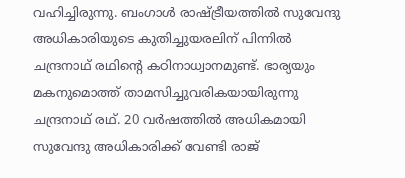വഹിച്ചിരുന്നു. ബംഗാള്‍ രാഷ്‌ട്രീയത്തില്‍ സുവേന്ദു അധികാരിയുടെ കുതിച്ചുയരലിന് പിന്നില്‍ ചന്ദ്രനാഥ് രഥിന്റെ കഠിനാധ്വാനമുണ്ട്. ഭാര്യയും മകനുമൊത്ത് താമസിച്ചുവരികയായിരുന്നു ചന്ദ്രനാഥ് രഥ്. 20 വര്‍ഷത്തില്‍ അധികമായി സുവേന്ദു അധികാരിക്ക് വേണ്ടി രാജ്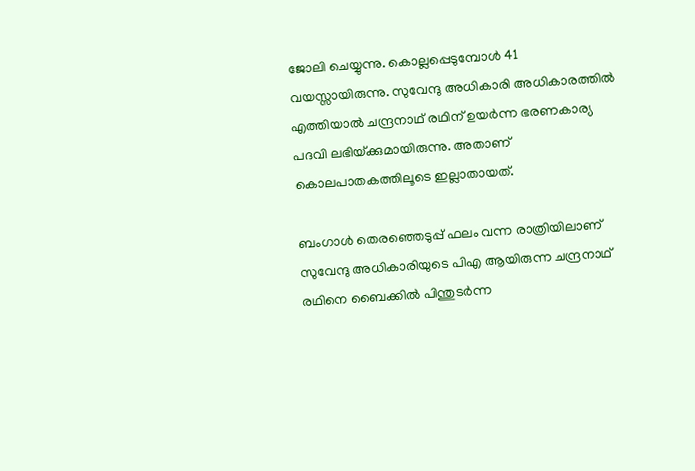ജോലി ചെയ്യുന്നു. കൊല്ലപ്പെടുമ്പോള്‍ 41 വയസ്സായിരുന്നു. സുവേന്ദു അധികാരി അധികാരത്തില്‍ എത്തിയാല്‍ ചന്ദ്രനാഥ് രഥിന് ഉയര്‍ന്ന ഭരണകാര്യ പദവി ലഭിയ്‌ക്കുമായിരുന്നു. അതാണ് കൊലപാതകത്തിലൂടെ ഇല്ലാതായത്.

ബംഗാള്‍ തെരഞ്ഞെടുപ്പ് ഫലം വന്ന രാത്രിയിലാണ് സുവേന്ദു അധികാരിയുടെ പിഎ ആയിരുന്ന ചന്ദ്രനാഥ് രഥിനെ ബൈക്കില്‍ പിന്തുടര്‍ന്ന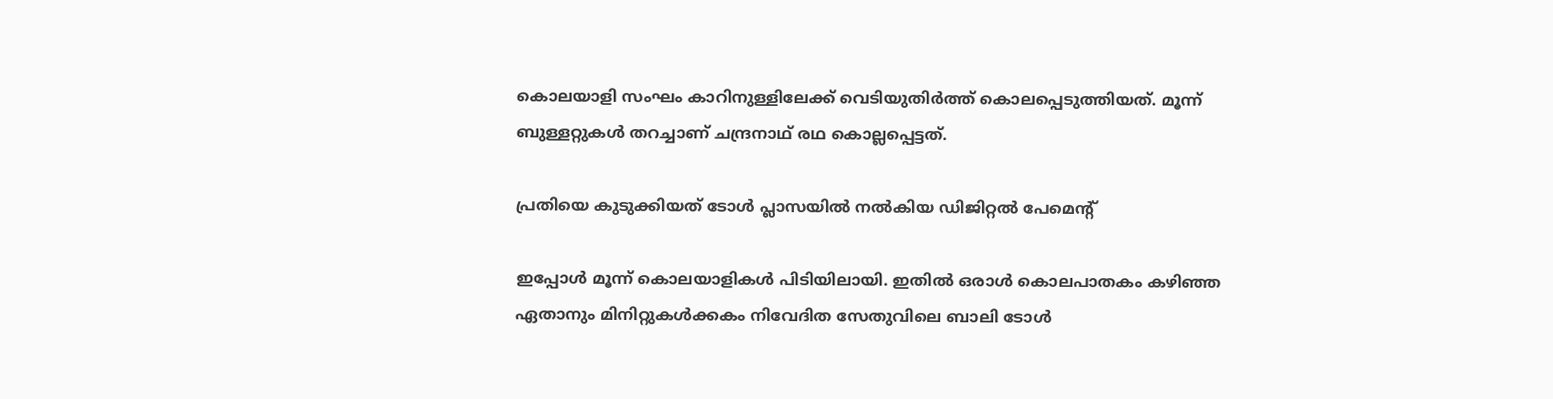കൊലയാളി സംഘം കാറിനുള്ളിലേക്ക് വെടിയുതിര്‍ത്ത് കൊലപ്പെടുത്തിയത്. മൂന്ന് ബുള്ളറ്റുകള്‍ തറച്ചാണ് ചന്ദ്രനാഥ് രഥ കൊല്ലപ്പെട്ടത്.

പ്രതിയെ കുടുക്കിയത് ടോള്‍ പ്ലാസയില്‍ നല്‍കിയ ഡിജിറ്റല്‍ പേമെന്‍റ്

ഇപ്പോള്‍ മൂന്ന് കൊലയാളികള്‍ പിടിയിലായി. ഇതില്‍ ഒരാള്‍ കൊലപാതകം കഴിഞ്ഞ ഏതാനും മിനിറ്റുകള്‍ക്കകം നിവേദിത സേതുവിലെ ബാലി ടോള്‍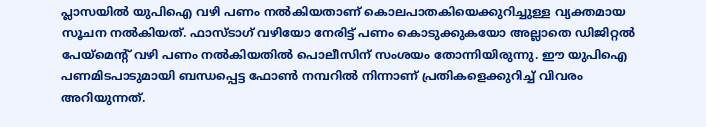പ്ലാസയില്‍ യുപിഐ വഴി പണം നല്‍കിയതാണ് കൊലപാതകിയെക്കുറിച്ചുള്ള വ്യക്തമായ സൂചന നല്‍കിയത്. ഫാസ്ടാഗ് വഴിയോ നേരിട്ട് പണം കൊടുക്കുകയോ അല്ലാതെ ഡിജിറ്റല്‍ പേയ്‌മെന്‍റ് വഴി പണം നല്‍കിയതില്‍ പൊലീസിന് സംശയം തോന്നിയിരുന്നു. ഈ യുപിഐ പണമിടപാടുമായി ബന്ധപ്പെട്ട ഫോണ്‍ നമ്പറില്‍ നിന്നാണ് പ്രതികളെക്കുറിച്ച് വിവരം അറിയുന്നത്.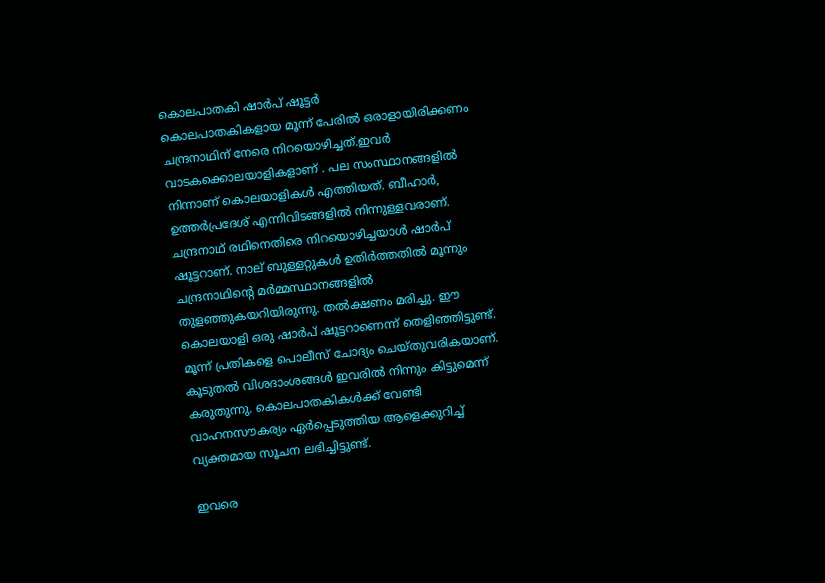കൊലപാതകി ഷാര്‍പ് ഷൂട്ടര്‍
കൊലപാതകികളായ മൂന്ന് പേരില്‍ ഒരാളായിരിക്കണം ചന്ദ്രനാഥിന് നേരെ നിറയൊഴിച്ചത്.ഇവര്‍ വാടകക്കൊലയാളികളാണ് . പല സംസ്ഥാനങ്ങളില്‍ നിന്നാണ് കൊലയാളികള്‍ എത്തിയത്. ബീഹാര്‍, ഉത്തര്‍പ്രദേശ് എന്നിവിടങ്ങളില്‍ നിന്നുള്ളവരാണ്. ചന്ദ്രനാഥ് രഥിനെതിരെ നിറയൊഴിച്ചയാള്‍ ഷാര്‍പ് ഷൂട്ടറാണ്. നാല് ബുള്ളറ്റുകള്‍ ഉതിര്‍ത്തതില്‍ മൂന്നും ചന്ദ്രനാഥിന്റെ മര്‍മ്മസ്ഥാനങ്ങളില്‍ തുളഞ്ഞുകയറിയിരുന്നു. തല്‍ക്ഷണം മരിച്ചു. ഈ കൊലയാളി ഒരു ഷാര്‍പ് ഷൂട്ടറാണെന്ന് തെളിഞ്ഞിട്ടുണ്ട്. മൂന്ന് പ്രതികളെ പൊലീസ് ചോദ്യം ചെയ്തുവരികയാണ്. കൂടുതല്‍ വിശദാംശങ്ങള്‍ ഇവരില്‍ നിന്നും കിട്ടുമെന്ന് കരുതുന്നു. കൊലപാതകികള്‍ക്ക് വേണ്ടി വാഹനസൗകര്യം ഏര്‍പ്പെടുത്തിയ ആളെക്കുറിച്ച് വ്യക്തമായ സൂചന ലഭിച്ചിട്ടുണ്ട്.

ഇവരെ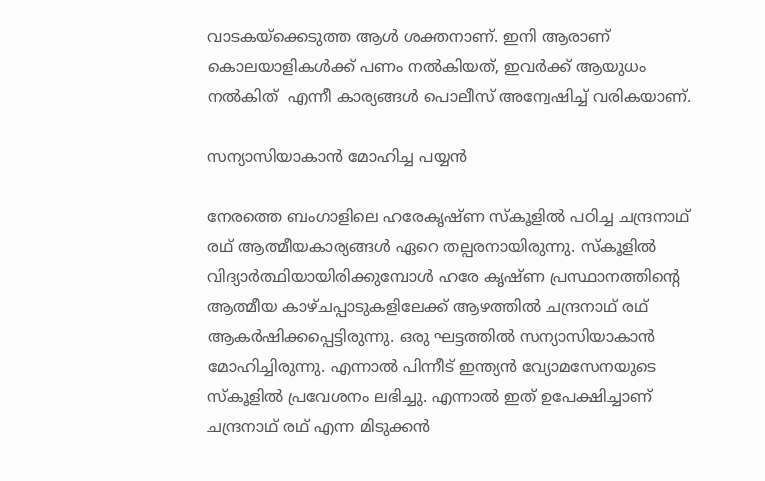വാടകയ്‌ക്കെടുത്ത ആള്‍ ശക്തനാണ്. ഇനി ആരാണ് കൊലയാളികള്‍ക്ക് പണം നല്‍കിയത്, ഇവര്‍ക്ക് ആയുധം നല്‍കിത്  എന്നീ കാര്യങ്ങള്‍ പൊലീസ് അന്വേഷിച്ച് വരികയാണ്.

സന്യാസിയാകാന്‍ മോഹിച്ച പയ്യന്‍

നേരത്തെ ബംഗാളിലെ ഹരേകൃഷ്ണ സ്കൂളില്‍ പഠിച്ച ചന്ദ്രനാഥ് രഥ് ആത്മീയകാര്യങ്ങള്‍ ഏറെ തല്പരനായിരുന്നു. സ്കൂളില്‍ വിദ്യാര്‍ത്ഥിയായിരിക്കുമ്പോള്‍ ഹരേ കൃഷ്ണ പ്രസ്ഥാനത്തിന്റെ ആത്മീയ കാഴ്ചപ്പാടുകളിലേക്ക് ആഴത്തില്‍ ചന്ദ്രനാഥ് രഥ് ആകര്‍ഷിക്കപ്പെട്ടിരുന്നു. ഒരു ഘട്ടത്തില്‍ സന്യാസിയാകാന്‍ മോഹിച്ചിരുന്നു. എന്നാല്‍ പിന്നീട് ഇന്ത്യന്‍ വ്യോമസേനയുടെ സ്കൂളില്‍ പ്രവേശനം ലഭിച്ചു. എന്നാല്‍ ഇത് ഉപേക്ഷിച്ചാണ് ചന്ദ്രനാഥ് രഥ് എന്ന മിടുക്കന്‍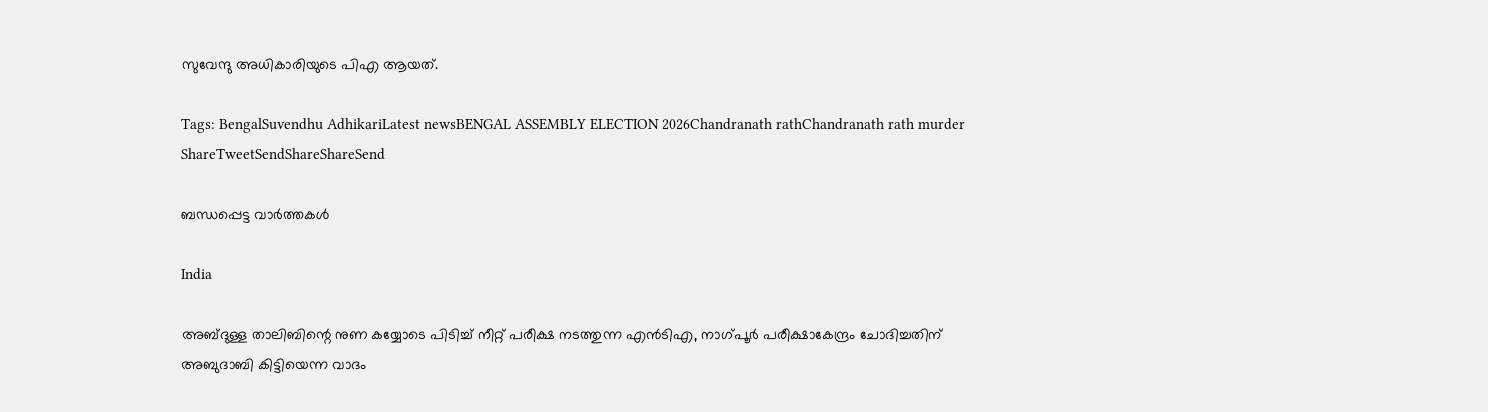സുവേന്ദു അധികാരിയുടെ പിഎ ആയത്.

Tags: BengalSuvendhu AdhikariLatest newsBENGAL ASSEMBLY ELECTION 2026Chandranath rathChandranath rath murder
ShareTweetSendShareShareSend

ബന്ധപ്പെട്ട വാര്‍ത്തകള്‍

India

അബ്ദുള്ള താലിബിന്റെ നുണ കയ്യോടെ പിടിച്ച് നീറ്റ് പരീക്ഷ നടത്തുന്ന എന്‍ടിഎ, നാഗ്പൂര്‍ പരീക്ഷാകേന്ദ്രം ചോദിച്ചതിന് അബുദാബി കിട്ടിയെന്ന വാദം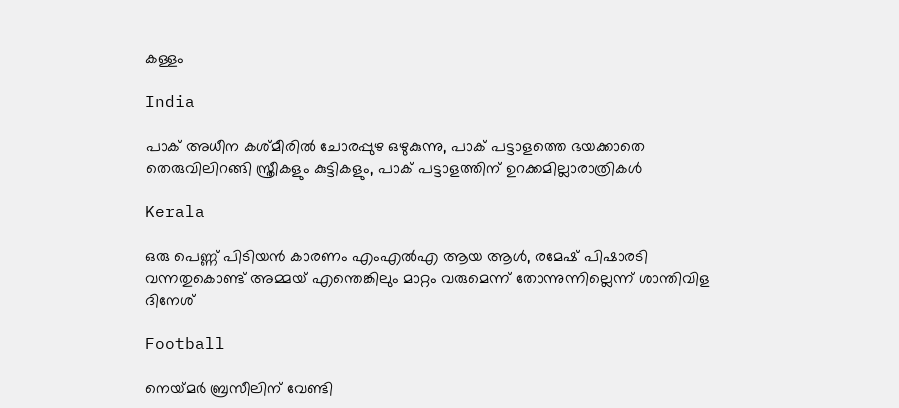കള്ളം

India

പാക് അധീന കശ്മീരില്‍ ചോരപ്പുഴ ഒഴുകുന്നു, പാക് പട്ടാളത്തെ ഭയക്കാതെ തെരുവിലിറങ്ങി സ്ത്രീകളും കുട്ടികളും, പാക് പട്ടാളത്തിന് ഉറക്കമില്ലാരാത്രികള്‍

Kerala

ഒരു പെണ്ണ് പിടിയന്‍ കാരണം എംഎല്‍എ ആയ ആള്‍, രമേഷ് പിഷാരടി വന്നതുകൊണ്ട് അമ്മയ് എന്തെങ്കിലും മാറ്റം വരുമെന്ന് തോന്നുന്നില്ലെന്ന് ശാന്തിവിള ദിനേശ്

Football

നെയ്‌മര്‍ ബ്രസീലിന് വേണ്ടി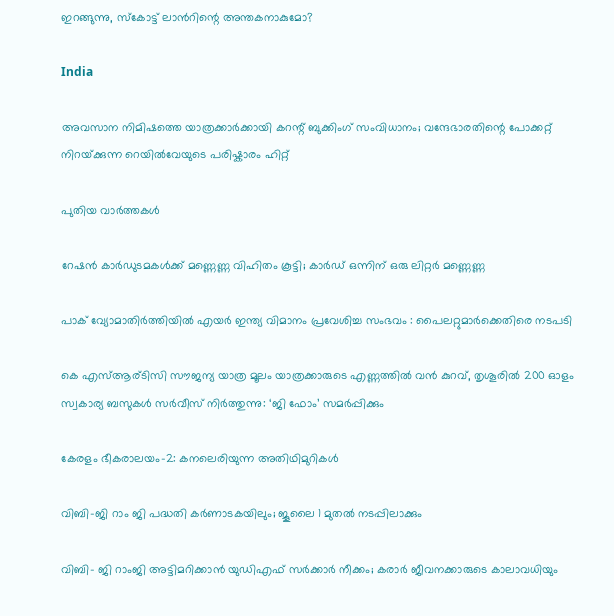ഇറങ്ങുന്നു, സ്കോട്ട് ലാന്‍റിന്റെ അന്തകനാകുമോ?

India

അവസാന നിമിഷത്തെ യാത്രക്കാർക്കായി കറന്റ് ബുക്കിംഗ് സംവിധാനം; വന്ദേഭാരതിന്റെ പോക്കറ്റ് നിറയ്‌ക്കുന്ന റെയില്‍വേയുടെ പരിഷ്കാരം ഹിറ്റ്

പുതിയ വാര്‍ത്തകള്‍

റേഷന്‍ കാര്‍ഡുടമകള്‍ക്ക് മണ്ണെണ്ണ വിഹിതം കൂട്ടി; കാര്‍ഡ് ഒന്നിന് ഒരു ലിറ്റര്‍ മണ്ണെണ്ണ

പാക് വ്യോമാതിർത്തിയിൽ എയർ ഇന്ത്യ വിമാനം പ്രവേശിച്ച സംഭവം : പൈലറ്റുമാർക്കെതിരെ നടപടി

കെ എസ്ആര്ടിസി സൗജന്യ യാത്ര മൂലം യാത്രക്കാരുടെ എണ്ണത്തിൽ വൻ കുറവ്, തൃശൂരിൽ 200 ഓളം സ്വകാര്യ ബസുകൾ സർവീസ് നിർത്തുന്നു: ‘ജി ഫോം’ സമർപ്പിക്കും

കേരളം ഭീകരാലയം-2: കനലെരിയുന്ന അതിഥിമുറികള്‍

വിബി-ജി റാം ജി പദ്ധതി കർണാടകയിലും; ജൂലൈ 1 മുതല്‍ നടപ്പിലാക്കും

വിബി- ജി റാംജി അട്ടിമറിക്കാന്‍ യുഡിഎഫ് സര്‍ക്കാര്‍ നീക്കം; കരാര്‍ ജീവനക്കാരുടെ കാലാവധിയും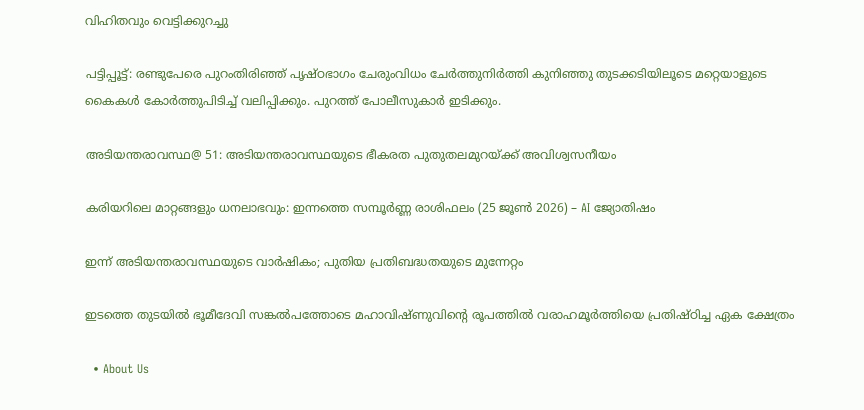വിഹിതവും വെട്ടിക്കുറച്ചു

പട്ടിപ്പൂട്ട്: രണ്ടുപേരെ പുറംതിരിഞ്ഞ് പൃഷ്ഠഭാഗം ചേരുംവിധം ചേര്‍ത്തുനിര്‍ത്തി കുനിഞ്ഞു തുടക്കടിയിലൂടെ മറ്റെയാളുടെ കൈകള്‍ കോര്‍ത്തുപിടിച്ച് വലിപ്പിക്കും. പുറത്ത് പോലീസുകാര്‍ ഇടിക്കും.

അടിയന്തരാവസ്ഥ@ 51: അടിയന്തരാവസ്ഥയുടെ ഭീകരത പുതുതലമുറയ്‌ക്ക് അവിശ്വസനീയം

കരിയറിലെ മാറ്റങ്ങളും ധനലാഭവും: ഇന്നത്തെ സമ്പൂർണ്ണ രാശിഫലം (25 ജൂൺ 2026) – AI ജ്യോതിഷം

ഇന്ന് അടിയന്തരാവസ്ഥയുടെ വാര്‍ഷികം; പുതിയ പ്രതിബദ്ധതയുടെ മുന്നേറ്റം

ഇടത്തെ തുടയിൽ ഭൂമീദേവി സങ്കൽപത്തോടെ മഹാവിഷ്ണുവിന്റെ രൂപത്തിൽ വരാഹമൂർത്തിയെ പ്രതിഷ്ഠിച്ച ഏക ക്ഷേത്രം

  • About Us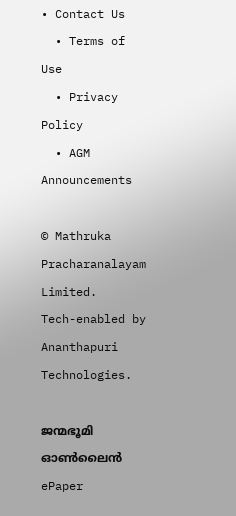• Contact Us
  • Terms of Use
  • Privacy Policy
  • AGM Announcements

© Mathruka Pracharanalayam Limited.
Tech-enabled by Ananthapuri Technologies.

ജന്മഭൂമി ഓണ്‍ലൈന്‍
ePaper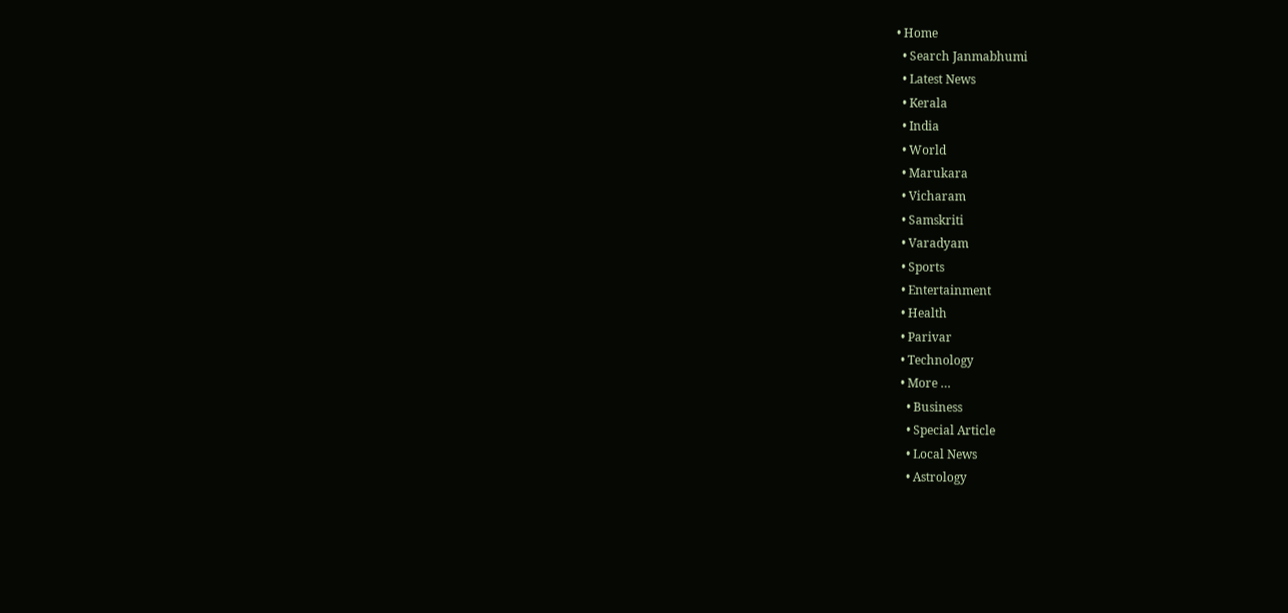• Home
  • Search Janmabhumi
  • Latest News
  • Kerala
  • India
  • World
  • Marukara
  • Vicharam
  • Samskriti
  • Varadyam
  • Sports
  • Entertainment
  • Health
  • Parivar
  • Technology
  • More …
    • Business
    • Special Article
    • Local News
    • Astrology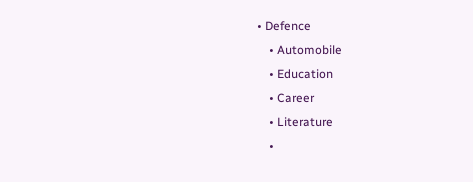• Defence
    • Automobile
    • Education
    • Career
    • Literature
    •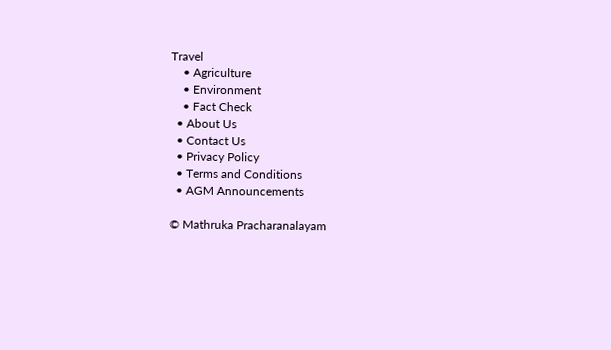Travel
    • Agriculture
    • Environment
    • Fact Check
  • About Us
  • Contact Us
  • Privacy Policy
  • Terms and Conditions
  • AGM Announcements

© Mathruka Pracharanalayam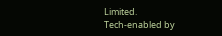Limited.
Tech-enabled by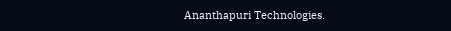Ananthapuri Technologies.